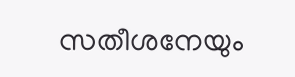സതീശനേയും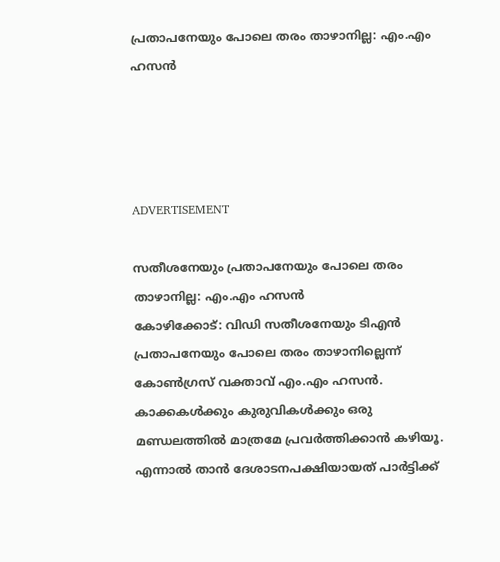പ്രതാപനേയും പോലെ തരം താഴാനില്ല: എം.എം ഹസന്‍




ADVERTISEMENT

സതീശനേയും പ്രതാപനേയും പോലെ തരം താഴാനില്ല: എം.എം ഹസന്‍
കോഴിക്കോട്: വിഡി സതീശനേയും ടിഎന്‍ പ്രതാപനേയും പോലെ തരം താഴാനില്ലെന്ന്‌ കോണ്‍ഗ്രസ് വക്താവ് എം.എം ഹസന്‍. കാക്കകള്‍ക്കും കുരുവികള്‍ക്കും ഒരു മണ്ഡലത്തില്‍ മാത്രമേ പ്രവര്‍ത്തിക്കാന്‍ കഴിയൂ. എന്നാല്‍ താന്‍ ദേശാടനപക്ഷിയായത് പാര്‍ട്ടിക്ക്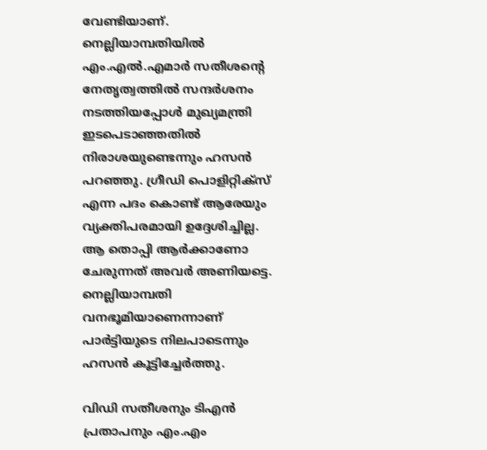വേണ്ടിയാണ്‌. നെല്ലിയാമ്പതിയില്‍ എം.എല്‍.എമാര്‍ സതീശന്റെ നേതൃത്വത്തില്‍ സന്ദര്‍ശനം നടത്തിയപ്പോള്‍ മുഖ്യമന്ത്രി ഇടപെടാഞ്ഞതില്‍ നിരാശയുണ്ടെന്നും ഹസന്‍ പറഞ്ഞു. ഗ്രീഡി പൊളിറ്റിക്സ് എന്ന പദം കൊണ്ട് ആരേയും വ്യക്തിപരമായി ഉദ്ദേശിച്ചില്ല. ആ തൊപ്പി ആര്‍ക്കാണോ ചേരുന്നത് അവര്‍ അണിയട്ടെ. നെല്ലിയാമ്പതി വനഭൂമിയാണെന്നാണ് പാര്‍ട്ടിയുടെ നിലപാടെന്നും ഹസന്‍ കൂട്ടിച്ചേര്‍ത്തു.

വിഡി സതീശനും ടിഎന്‍ പ്രതാപനും എം.എം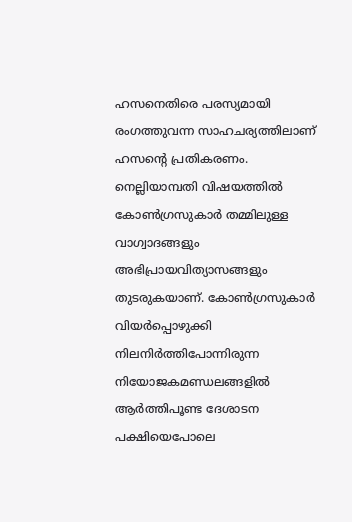ഹസനെതിരെ പരസ്യമായി രംഗത്തുവന്ന സാഹചര്യത്തിലാണ്‌ ഹസന്റെ പ്രതികരണം. നെല്ലിയാമ്പതി വിഷയത്തില്‍ കോണ്‍ഗ്രസുകാര്‍ തമ്മിലുള്ള വാഗ്വാദങ്ങളും അഭിപ്രായവിത്യാസങ്ങളും തുടരുകയാണ്‌. കോണ്‍ഗ്രസുകാര്‍ വിയര്‍പ്പൊഴുക്കി നിലനിര്‍ത്തിപോന്നിരുന്ന നിയോജകമണ്ഡലങ്ങളില്‍ ആര്‍ത്തിപൂണ്ട ദേശാടന പക്ഷിയെപോലെ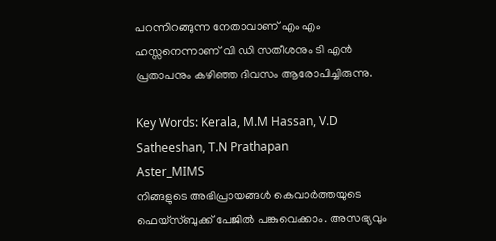പറന്നിറങ്ങുന്ന നേതാവാണ് എം എം ഹസ്സനെന്നാണ് വി ഡി സതീശനും ടി എന്‍ പ്രതാപനും കഴിഞ്ഞ ദിവസം ആരോപിച്ചിരുന്നു.

Key Words: Kerala, M.M Hassan, V.D Satheeshan, T.N Prathapan
Aster_MIMS
നിങ്ങളുടെ അഭിപ്രായങ്ങൾ കെവാർത്തയുടെ ഫെയ്‌സ്‌ബുക്ക് പേജിൽ പങ്കുവെക്കാം. അസഭ്യവും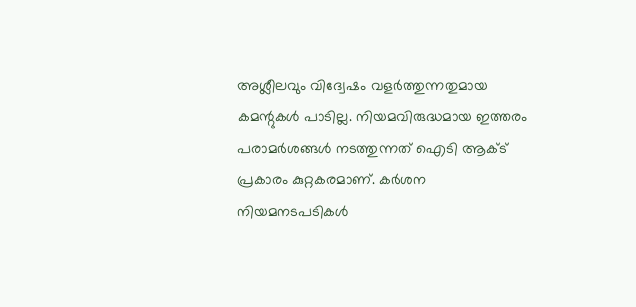അശ്ലീലവും വിദ്വേഷം വളർത്തുന്നതുമായ കമന്റുകൾ പാടില്ല. നിയമവിരുദ്ധമായ ഇത്തരം പരാമർശങ്ങൾ നടത്തുന്നത് ഐടി ആക്ട് പ്രകാരം കുറ്റകരമാണ്. കർശന നിയമനടപടികൾ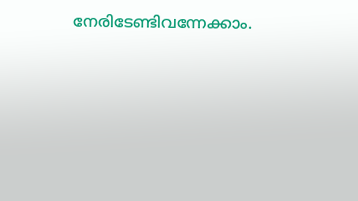നേരിടേണ്ടിവന്നേക്കാം.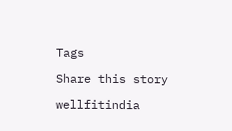Tags

Share this story

wellfitindia